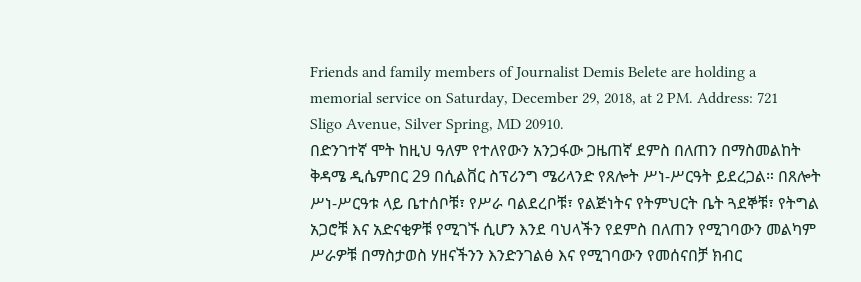Friends and family members of Journalist Demis Belete are holding a memorial service on Saturday, December 29, 2018, at 2 PM. Address: 721 Sligo Avenue, Silver Spring, MD 20910.
በድንገተኛ ሞት ከዚህ ዓለም የተለየውን አንጋፋው ጋዜጠኛ ደምስ በለጠን በማስመልከት ቅዳሜ ዲሴምበር 29 በሲልቨር ስፕሪንግ ሜሪላንድ የጸሎት ሥነ-ሥርዓት ይደረጋል። በጸሎት ሥነ-ሥርዓቱ ላይ ቤተሰቦቹ፣ የሥራ ባልደረቦቹ፣ የልጅነትና የትምህርት ቤት ጓደኞቹ፣ የትግል አጋሮቹ እና አድናቂዎቹ የሚገኙ ሲሆን እንደ ባህላችን የደምስ በለጠን የሚገባውን መልካም ሥራዎቹ በማስታወስ ሃዘናችንን እንድንገልፅ እና የሚገባውን የመሰናበቻ ክብር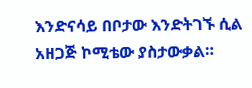እንድናሳይ በቦታው እንድትገኙ ሲል አዘጋጅ ኮሚቴው ያስታውቃል።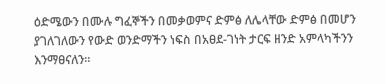ዕድሜውን በሙሉ ግፈኞችን በመቃወምና ድምፅ ለሌላቸው ድምፅ በመሆን ያገለገለውን የውድ ወንድማችን ነፍስ በአፀደ-ገነት ታርፍ ዘንድ አምላካችንን እንማፀናለን።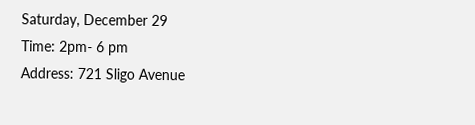Saturday, December 29
Time: 2pm- 6 pm
Address: 721 Sligo Avenue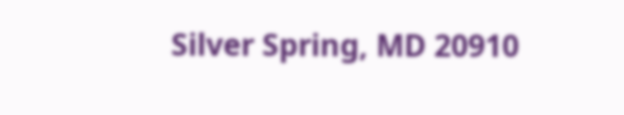Silver Spring, MD 20910